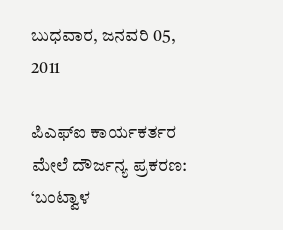ಬುಧವಾರ, ಜನವರಿ 05, 2011

ಪಿಎಫ್‌ಐ ಕಾರ್ಯಕರ್ತರ ಮೇಲೆ ದೌರ್ಜನ್ಯ ಪ್ರಕರಣ: ‘ಬಂಟ್ವಾಳ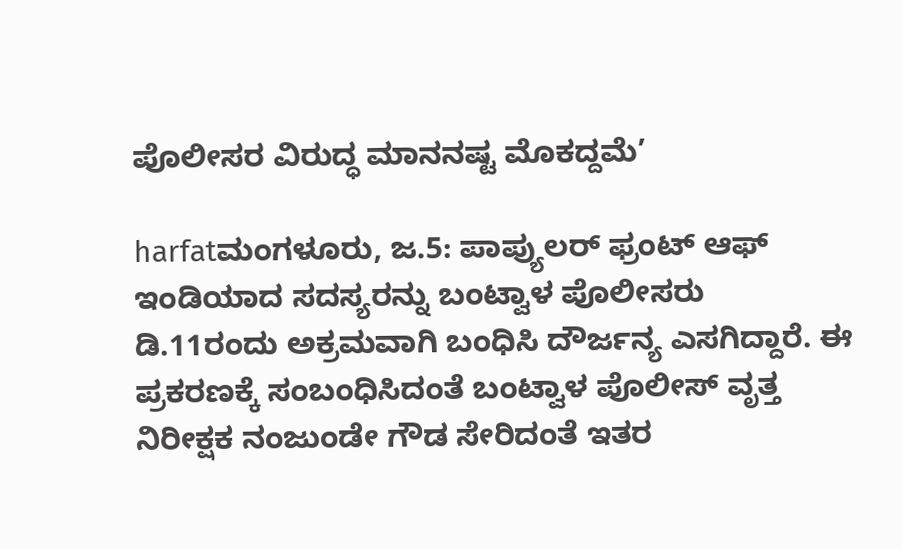ಪೊಲೀಸರ ವಿರುದ್ಧ ಮಾನನಷ್ಟ ಮೊಕದ್ದಮೆ’

harfatಮಂಗಳೂರು, ಜ.5: ಪಾಪ್ಯುಲರ್ ಫ್ರಂಟ್ ಆಫ್ ಇಂಡಿಯಾದ ಸದಸ್ಯರನ್ನು ಬಂಟ್ವಾಳ ಪೊಲೀಸರು ಡಿ.11ರಂದು ಅಕ್ರಮವಾಗಿ ಬಂಧಿಸಿ ದೌರ್ಜನ್ಯ ಎಸಗಿದ್ದಾರೆ. ಈ ಪ್ರಕರಣಕ್ಕೆ ಸಂಬಂಧಿಸಿದಂತೆ ಬಂಟ್ವಾಳ ಪೊಲೀಸ್ ವೃತ್ತ ನಿರೀಕ್ಷಕ ನಂಜುಂಡೇ ಗೌಡ ಸೇರಿದಂತೆ ಇತರ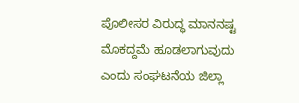ಪೊಲೀಸರ ವಿರುದ್ಧ ಮಾನನಷ್ಟ ಮೊಕದ್ದಮೆ ಹೂಡಲಾಗುವುದು ಎಂದು ಸಂಘಟನೆಯ ಜಿಲ್ಲಾ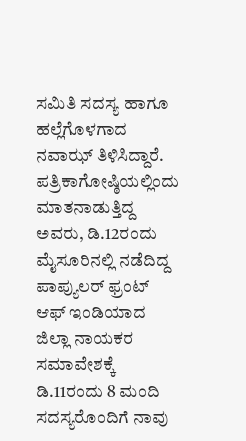ಸಮಿತಿ ಸದಸ್ಯ ಹಾಗೂ ಹಲ್ಲೆಗೊಳಗಾದ ನವಾಝ್ ತಿಳಿಸಿದ್ದಾರೆ.
ಪತ್ರಿಕಾಗೋಷ್ಠಿಯಲ್ಲಿಂದು ಮಾತನಾಡುತ್ತಿದ್ದ ಅವರು, ಡಿ.12ರಂದು ಮೈಸೂರಿನಲ್ಲಿ ನಡೆದಿದ್ದ ಪಾಪ್ಯುಲರ್ ಫ್ರಂಟ್ ಆಫ್ ಇಂಡಿಯಾದ ಜಿಲ್ಲಾ ನಾಯಕರ ಸಮಾವೇಶಕ್ಕೆ ಡಿ.11ರಂದು 8 ಮಂದಿ ಸದಸ್ಯರೊಂದಿಗೆ ನಾವು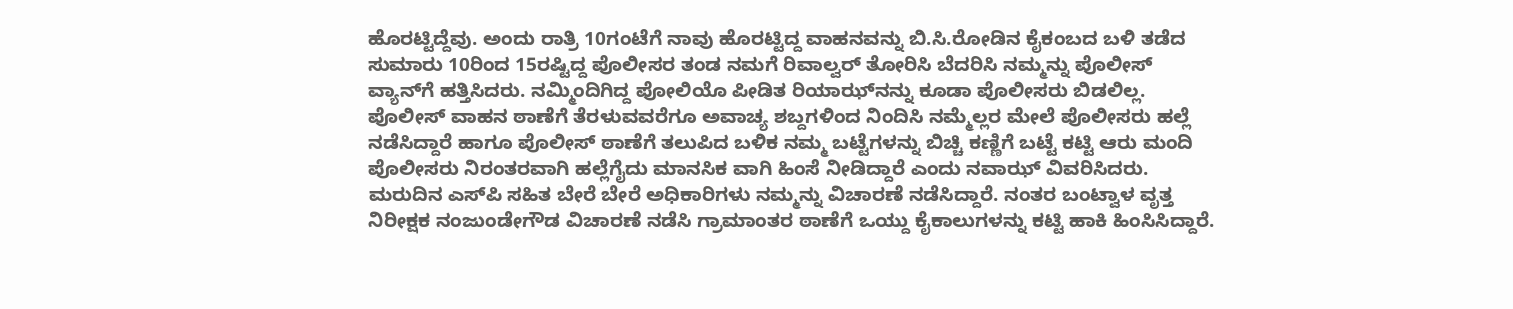ಹೊರಟ್ಟಿದ್ದೆವು. ಅಂದು ರಾತ್ರಿ 10ಗಂಟೆಗೆ ನಾವು ಹೊರಟ್ಟಿದ್ದ ವಾಹನವನ್ನು ಬಿ.ಸಿ.ರೋಡಿನ ಕೈಕಂಬದ ಬಳಿ ತಡೆದ ಸುಮಾರು 10ರಿಂದ 15ರಷ್ಟಿದ್ದ ಪೊಲೀಸರ ತಂಡ ನಮಗೆ ರಿವಾಲ್ವರ್ ತೋರಿಸಿ ಬೆದರಿಸಿ ನಮ್ಮನ್ನು ಪೊಲೀಸ್ ವ್ಯಾನ್‌ಗೆ ಹತ್ತಿಸಿದರು. ನಮ್ಮಿಂದಿಗಿದ್ದ ಪೋಲಿಯೊ ಪೀಡಿತ ರಿಯಾಝ್‌ನನ್ನು ಕೂಡಾ ಪೊಲೀಸರು ಬಿಡಲಿಲ್ಲ. ಪೊಲೀಸ್ ವಾಹನ ಠಾಣೆಗೆ ತೆರಳುವವರೆಗೂ ಅವಾಚ್ಯ ಶಬ್ದಗಳಿಂದ ನಿಂದಿಸಿ ನಮ್ಮೆಲ್ಲರ ಮೇಲೆ ಪೊಲೀಸರು ಹಲ್ಲೆ ನಡೆಸಿದ್ದಾರೆ ಹಾಗೂ ಪೊಲೀಸ್ ಠಾಣೆಗೆ ತಲುಪಿದ ಬಳಿಕ ನಮ್ಮ ಬಟ್ಟೆಗಳನ್ನು ಬಿಚ್ಚಿ ಕಣ್ಣಿಗೆ ಬಟ್ಟೆ ಕಟ್ಟಿ ಆರು ಮಂದಿ ಪೊಲೀಸರು ನಿರಂತರವಾಗಿ ಹಲ್ಲೆಗೈದು ಮಾನಸಿಕ ವಾಗಿ ಹಿಂಸೆ ನೀಡಿದ್ದಾರೆ ಎಂದು ನವಾಝ್ ವಿವರಿಸಿದರು.
ಮರುದಿನ ಎಸ್‌ಪಿ ಸಹಿತ ಬೇರೆ ಬೇರೆ ಅಧಿಕಾರಿಗಳು ನಮ್ಮನ್ನು ವಿಚಾರಣೆ ನಡೆಸಿದ್ದಾರೆ. ನಂತರ ಬಂಟ್ವಾಳ ವೃತ್ತ ನಿರೀಕ್ಷಕ ನಂಜುಂಡೇಗೌಡ ವಿಚಾರಣೆ ನಡೆಸಿ ಗ್ರಾಮಾಂತರ ಠಾಣೆಗೆ ಒಯ್ದು ಕೈಕಾಲುಗಳನ್ನು ಕಟ್ಟಿ ಹಾಕಿ ಹಿಂಸಿಸಿದ್ದಾರೆ.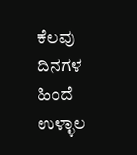ಕೆಲವು ದಿನಗಳ ಹಿಂದೆ ಉಳ್ಳಾಲ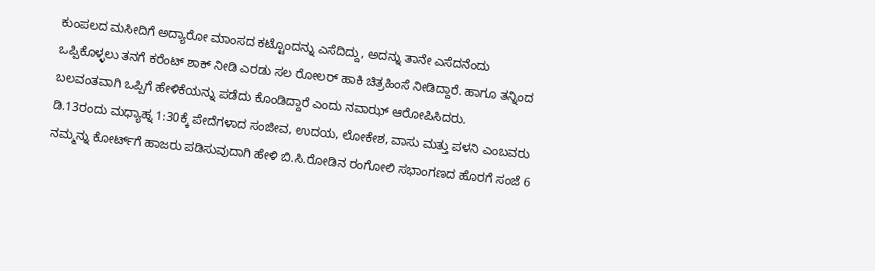ಕುಂಪಲದ ಮಸೀದಿಗೆ ಅದ್ಯಾರೋ ಮಾಂಸದ ಕಟ್ಟೊಂದನ್ನು ಎಸೆದಿದ್ದು, ಅದನ್ನು ತಾನೇ ಎಸೆದನೆಂದು ಒಪ್ಪಿಕೊಳ್ಳಲು ತನಗೆ ಕರೆಂಟ್ ಶಾಕ್ ನೀಡಿ ಎರಡು ಸಲ ರೋಲರ್ ಹಾಕಿ ಚಿತ್ರಹಿಂಸೆ ನೀಡಿದ್ದಾರೆ. ಹಾಗೂ ತನ್ನಿಂದ ಬಲವಂತವಾಗಿ ಒಪ್ಪಿಗೆ ಹೇಳಿಕೆಯನ್ನು ಪಡೆದು ಕೊಂಡಿದ್ದಾರೆ ಎಂದು ನವಾಝ್ ಆರೋಪಿಸಿದರು.
ಡಿ.13ರಂದು ಮಧ್ಯಾಹ್ನ 1:30ಕ್ಕೆ ಪೇದೆಗಳಾದ ಸಂಜೀವ, ಉದಯ, ಲೋಕೇಶ, ವಾಸು ಮತ್ತು ಪಳನಿ ಎಂಬವರು ನಮ್ಮನ್ನು ಕೋರ್ಟ್‌ಗೆ ಹಾಜರು ಪಡಿಸುವುದಾಗಿ ಹೇಳಿ ಬಿ.ಸಿ.ರೋಡಿನ ರಂಗೋಲಿ ಸಭಾಂಗಣದ ಹೊರಗೆ ಸಂಜೆ 6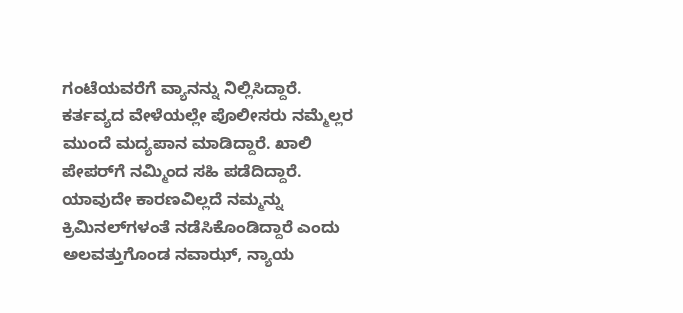ಗಂಟೆಯವರೆಗೆ ವ್ಯಾನನ್ನು ನಿಲ್ಲಿಸಿದ್ದಾರೆ. ಕರ್ತವ್ಯದ ವೇಳೆಯಲ್ಲೇ ಪೊಲೀಸರು ನಮ್ಮೆಲ್ಲರ ಮುಂದೆ ಮದ್ಯಪಾನ ಮಾಡಿದ್ದಾರೆ. ಖಾಲಿ ಪೇಪರ್‌ಗೆ ನಮ್ಮಿಂದ ಸಹಿ ಪಡೆದಿದ್ದಾರೆ. ಯಾವುದೇ ಕಾರಣವಿಲ್ಲದೆ ನಮ್ಮನ್ನು ಕ್ರಿಮಿನಲ್‌ಗಳಂತೆ ನಡೆಸಿಕೊಂಡಿದ್ದಾರೆ ಎಂದು ಅಲವತ್ತುಗೊಂಡ ನವಾಝ್, ನ್ಯಾಯ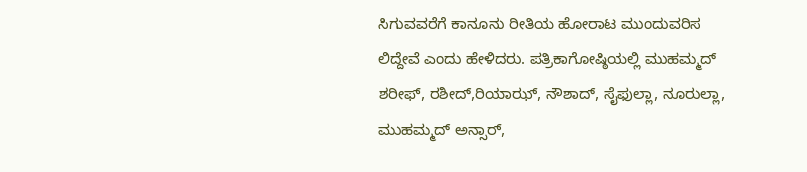ಸಿಗುವವರೆಗೆ ಕಾನೂನು ರೀತಿಯ ಹೋರಾಟ ಮುಂದುವರಿಸ ಲಿದ್ದೇವೆ ಎಂದು ಹೇಳಿದರು. ಪತ್ರಿಕಾಗೋಷ್ಠಿಯಲ್ಲಿ ಮುಹಮ್ಮದ್ ಶರೀಫ್, ರಶೀದ್,ರಿಯಾಝ್, ನೌಶಾದ್, ಸೈಫುಲ್ಲಾ, ನೂರುಲ್ಲಾ, ಮುಹಮ್ಮದ್ ಅನ್ಸಾರ್,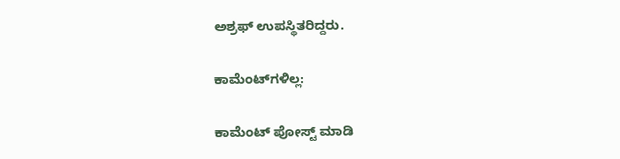ಅಶ್ರಫ್ ಉಪಸ್ಥಿತರಿದ್ದರು.

ಕಾಮೆಂಟ್‌ಗಳಿಲ್ಲ:

ಕಾಮೆಂಟ್‌‌ ಪೋಸ್ಟ್‌ ಮಾಡಿ